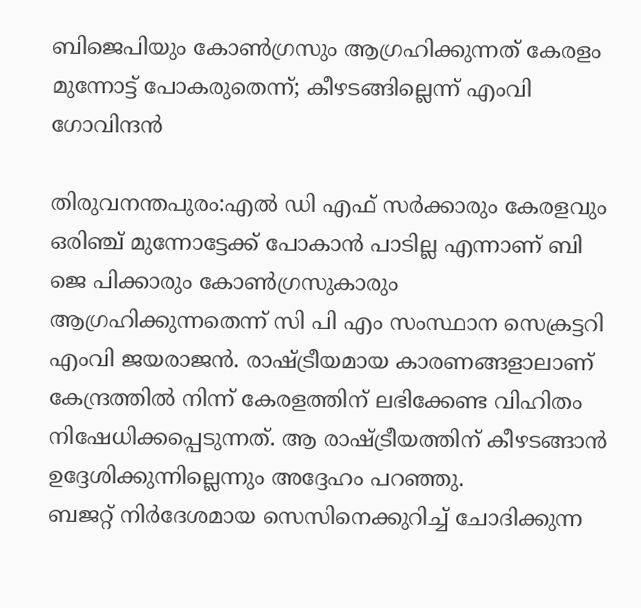ബിജെപിയും കോൺഗ്രസും ആഗ്രഹിക്കുന്നത് കേരളം മുന്നോട്ട് പോകരുതെന്ന്; കീഴടങ്ങില്ലെന്ന് എംവി ഗോവിന്ദൻ

തിരുവനന്തപുരം:എൽ ഡി എഫ് സർക്കാരും കേരളവും ഒരിഞ്ച് മുന്നോട്ടേക്ക് പോകാൻ പാടില്ല എന്നാണ് ബി ജെ പിക്കാരും കോൺഗ്രസുകാരും ആഗ്രഹിക്കുന്നതെന്ന് സി പി എം സംസ്ഥാന സെക്രട്ടറി എംവി ജയരാജൻ. രാഷ്ട്രീയമായ കാരണങ്ങളാലാണ് കേന്ദ്രത്തിൽ നിന്ന് കേരളത്തിന് ലഭിക്കേണ്ട വിഹിതം നിഷേധിക്കപ്പെടുന്നത്. ആ രാഷ്ട്രീയത്തിന് കീഴടങ്ങാൻ ഉദ്ദേശിക്കുന്നില്ലെന്നും അദ്ദേഹം പറഞ്ഞു.
ബജറ്റ് നിർദേശമായ സെസിനെക്കുറിച്ച് ചോദിക്കുന്ന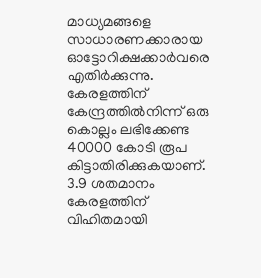മാധ്യമങ്ങളെ സാധാരണക്കാരായ ഓട്ടോറിക്ഷക്കാർവരെ എതിർക്കുന്നു. കേരളത്തിന് കേന്ദ്രത്തിൽനിന്ന് ഒരു കൊല്ലം ലഭിക്കേണ്ട 40000 കോടി രൂപ കിട്ടാതിരിക്കുകയാണ്. 3.9 ശതമാനം കേരളത്തിന് വിഹിതമായി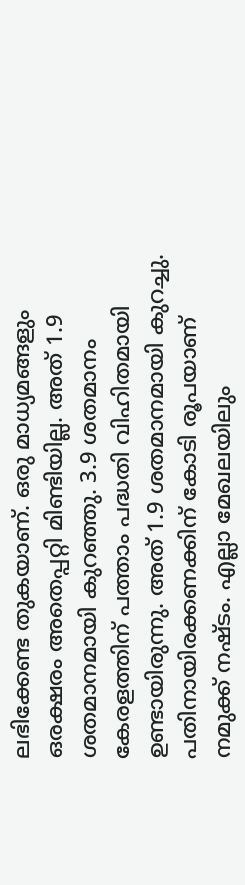ലഭിക്കേണ്ട തുകയാണ്. ഒരു മാധ്യമങ്ങളും ഒരക്ഷരം അതെപ്പറ്റി മിണ്ടിയില്ല. അത് 1.9 ശതമാനമായി കുറഞ്ഞു. 3.9 ശതമാനം കേരളത്തിന് പത്താം പദ്ധതി വിഹിതമായി ഉണ്ടായിരുന്നു. അത് 1.9 ശതമാനമായി കുറച്ചു. പതിനായിരക്കണക്കിന് കോടി രൂപയാണ് നമുക്ക് നഷ്ടം. എല്ലാ മേഖലയിലും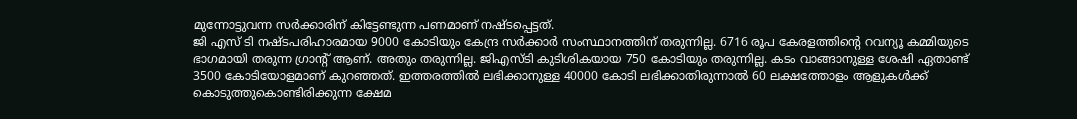മുന്നോട്ടുവന്ന സർക്കാരിന് കിട്ടേണ്ടുന്ന പണമാണ് നഷ്ടപ്പെട്ടത്.
ജി എസ് ടി നഷ്ടപരിഹാരമായ 9000 കോടിയും കേന്ദ്ര സർക്കാർ സംസ്ഥാനത്തിന് തരുന്നില്ല. 6716 രൂപ കേരളത്തിന്റെ റവന്യൂ കമ്മിയുടെ ഭാഗമായി തരുന്ന ഗ്രാന്റ് ആണ്. അതും തരുന്നില്ല. ജിഎസ്ടി കുടിശികയായ 750 കോടിയും തരുന്നില്ല. കടം വാങ്ങാനുള്ള ശേഷി ഏതാണ്ട് 3500 കോടിയോളമാണ് കുറഞ്ഞത്. ഇത്തരത്തിൽ ലഭിക്കാനുള്ള 40000 കോടി ലഭിക്കാതിരുന്നാൽ 60 ലക്ഷത്തോളം ആളുകൾക്ക് കൊടുത്തുകൊണ്ടിരിക്കുന്ന ക്ഷേമ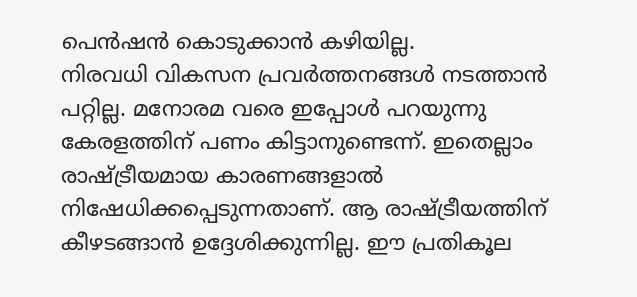പെൻഷൻ കൊടുക്കാൻ കഴിയില്ല.
നിരവധി വികസന പ്രവർത്തനങ്ങൾ നടത്താൻ പറ്റില്ല. മനോരമ വരെ ഇപ്പോൾ പറയുന്നു കേരളത്തിന് പണം കിട്ടാനുണ്ടെന്ന്. ഇതെല്ലാം രാഷ്ട്രീയമായ കാരണങ്ങളാൽ നിഷേധിക്കപ്പെടുന്നതാണ്. ആ രാഷ്ട്രീയത്തിന് കീഴടങ്ങാൻ ഉദ്ദേശിക്കുന്നില്ല. ഈ പ്രതികൂല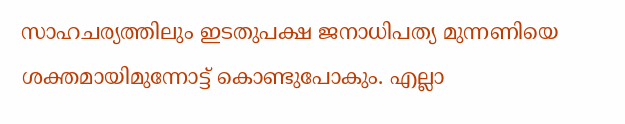സാഹചര്യത്തിലും ഇടതുപക്ഷ ജനാധിപത്യ മുന്നണിയെ ശക്തമായിമുന്നോട്ട് കൊണ്ടുപോകും. എല്ലാ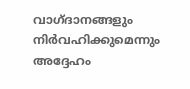വാഗ്ദാനങ്ങളും നിർവഹിക്കുമെന്നും അദ്ദേഹം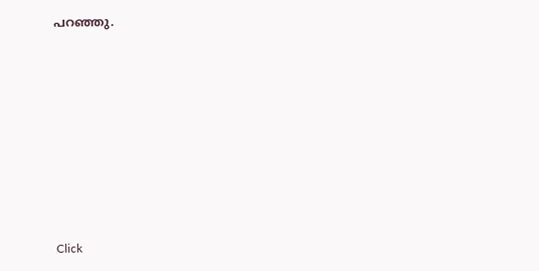പറഞ്ഞു.












Click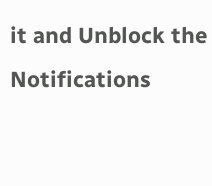it and Unblock the Notifications